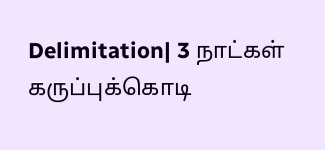Delimitation| 3 நாட்கள் கருப்புக்கொடி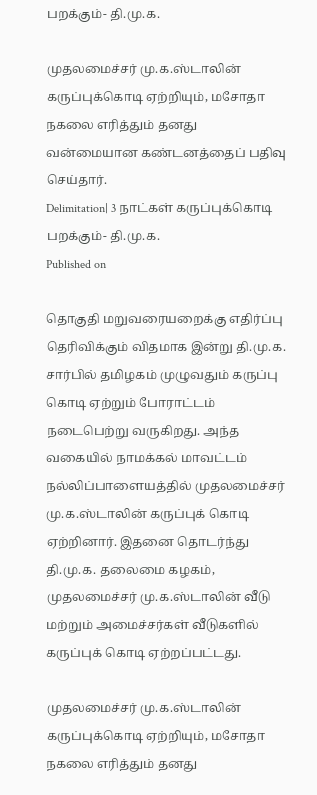பறக்கும்- தி.மு.க.

முதலமைச்சர் மு.க.ஸ்டாலின் கருப்புக்கொடி ஏற்றியும், மசோதா நகலை எரித்தும் தனது வன்மையான கண்டனத்தைப் பதிவு செய்தார்.
Delimitation| 3 நாட்கள் கருப்புக்கொடி பறக்கும்- தி.மு.க.
Published on

தொகுதி மறுவரையறைக்கு எதிர்ப்பு தெரிவிக்கும் விதமாக இன்று தி.மு.க. சார்பில் தமிழகம் முழுவதும் கருப்பு கொடி ஏற்றும் போராட்டம் நடைபெற்று வருகிறது. அந்த வகையில் நாமக்கல் மாவட்டம் நல்லிப்பாளையத்தில் முதலமைச்சர் மு.க.ஸ்டாலின் கருப்புக் கொடி ஏற்றினார். இதனை தொடர்ந்து தி.மு.க. தலைமை கழகம், முதலமைச்சர் மு.க.ஸ்டாலின் வீடு மற்றும் அமைச்சர்கள் வீடுகளில் கருப்புக் கொடி ஏற்றப்பட்டது.

முதலமைச்சர் மு.க.ஸ்டாலின் கருப்புக்கொடி ஏற்றியும், மசோதா நகலை எரித்தும் தனது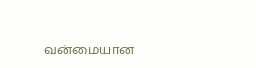வன்மையான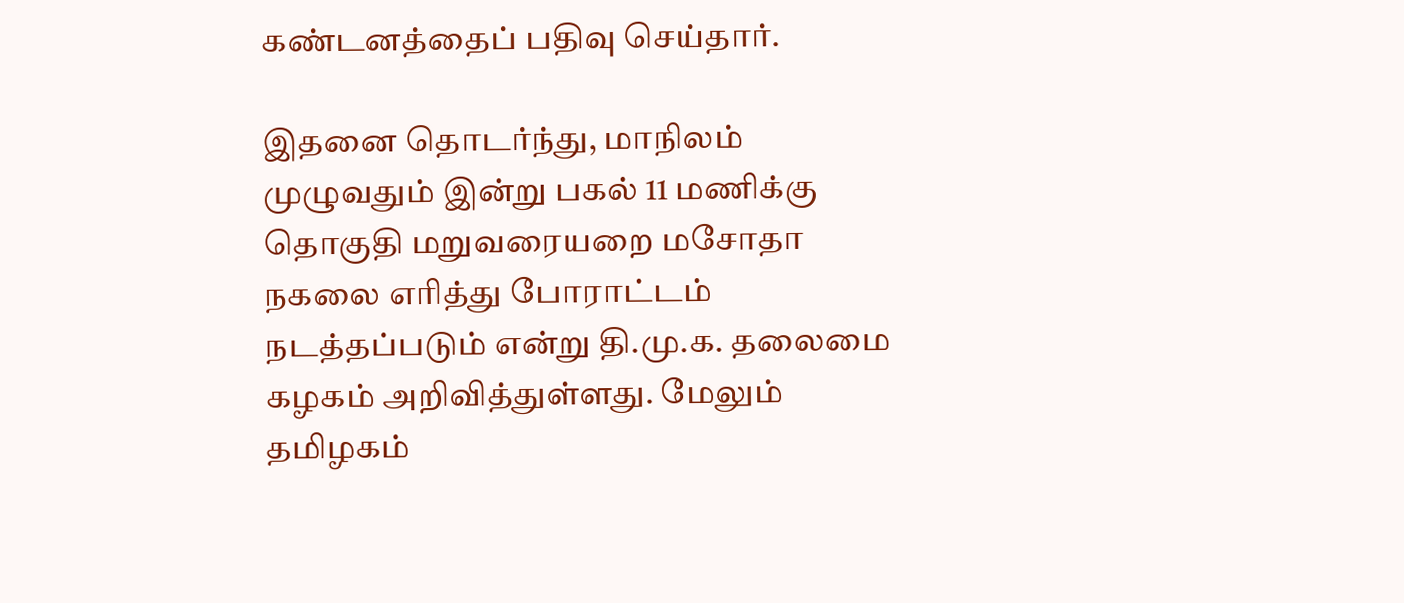கண்டனத்தைப் பதிவு செய்தார்.

இதனை தொடர்ந்து, மாநிலம் முழுவதும் இன்று பகல் 11 மணிக்கு தொகுதி மறுவரையறை மசோதா நகலை எரித்து போராட்டம் நடத்தப்படும் என்று தி.மு.க. தலைமை கழகம் அறிவித்துள்ளது. மேலும் தமிழகம்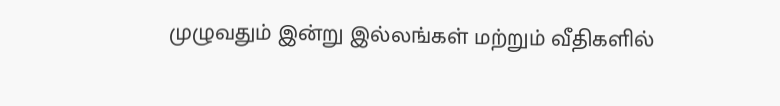முழுவதும் இன்று இல்லங்கள் மற்றும் வீதிகளில்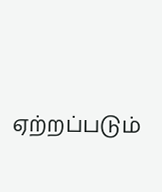ஏற்றப்படும்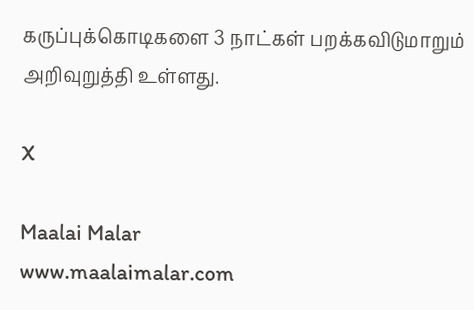கருப்புக்கொடிகளை 3 நாட்கள் பறக்கவிடுமாறும் அறிவுறுத்தி உள்ளது.

X

Maalai Malar
www.maalaimalar.com